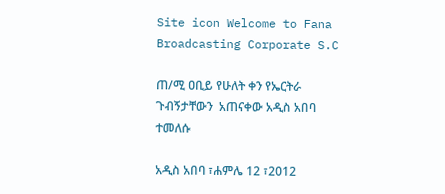Site icon Welcome to Fana Broadcasting Corporate S.C

ጠ/ሚ ዐቢይ የሁለት ቀን የኤርትራ ጉብኝታቸውን  አጠናቀው አዲስ አበባ ተመለሱ

አዲስ አበባ ፣ሐምሌ 12 ፣2012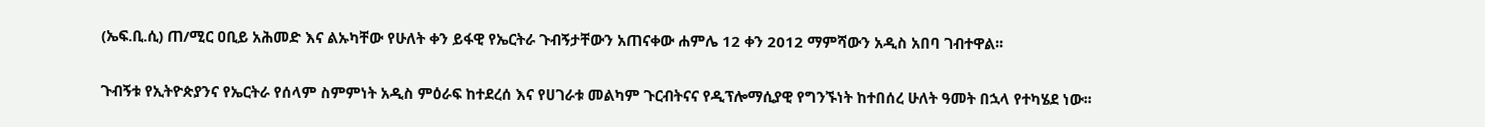(ኤፍ.ቢ.ሲ) ጠ/ሚር ዐቢይ አሕመድ እና ልኡካቸው የሁለት ቀን ይፋዊ የኤርትራ ጉብኝታቸውን አጠናቀው ሐምሌ 12 ቀን 2012 ማምሻውን አዲስ አበባ ገብተዋል፡፡

ጉብኝቱ የኢትዮጵያንና የኤርትራ የሰላም ስምምነት አዲስ ምዕራፍ ከተደረሰ እና የሀገራቱ መልካም ጉርብትናና የዲፕሎማሲያዊ የግንኙነት ከተበሰረ ሁለት ዓመት በኋላ የተካሄደ ነው፡፡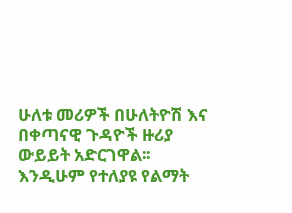ሁለቱ መሪዎች በሁለትዮሽ እና በቀጣናዊ ጉዳዮች ዙሪያ ውይይት አድርገዋል፡፡ እንዲሁም የተለያዩ የልማት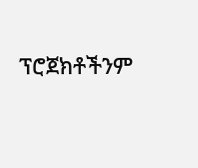ፕሮጀክቶችንም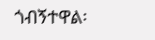ጎብኝተዋል፡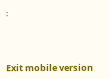፡



Exit mobile version